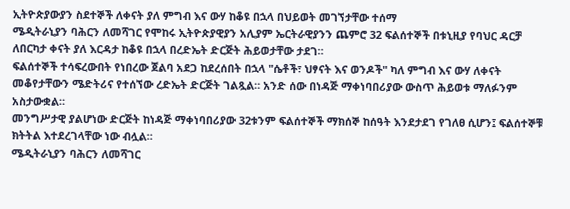ኢትዮጵያውያን ስደተኞች ለቀናት ያለ ምግብ እና ውሃ ከቆዩ በኋላ በህይወት መገኘታቸው ተሰማ
ሜዲትራኒያን ባሕርን ለመሻገር የሞከሩ ኢትዮጵያዊያን አሊያም ኤርትራዊያንን ጨምሮ 32 ፍልሰተኞች በቱኒዚያ የባህር ዳርቻ ለበርካታ ቀናት ያለ እርዳታ ከቆዩ በኋላ በረድኤት ድርጅት ሕይወታቸው ታደገ።
ፍልሰተኞች ተሳፍረውበት የነበረው ጀልባ አደጋ ከደረሰበት በኋላ "ሴቶች፣ ህፃናት እና ወንዶች" ካለ ምግብ እና ውሃ ለቀናት መቆየታቸውን ሜድትሪና የተሰኘው ረድኤት ድርጅት ገልጿል። አንድ ሰው በነዳጅ ማቀነባበሪያው ውስጥ ሕይወቱ ማለፉንም አስታውቋል።
መንግሥታዊ ያልሆነው ድርጅት ከነዳጅ ማቀነባበሪያው 32ቱንም ፍልሰተኞች ማክሰኞ ከሰዓት እንደታደገ የገለፀ ሲሆን፤ ፍልሰተኞቹ ክትትል እተደረገላቸው ነው ብሏል።
ሜዲትራኒያን ባሕርን ለመሻገር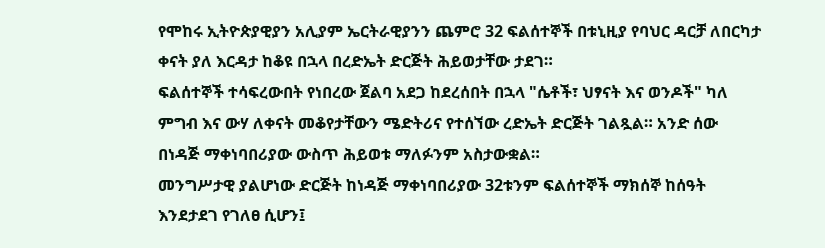የሞከሩ ኢትዮጵያዊያን አሊያም ኤርትራዊያንን ጨምሮ 32 ፍልሰተኞች በቱኒዚያ የባህር ዳርቻ ለበርካታ ቀናት ያለ እርዳታ ከቆዩ በኋላ በረድኤት ድርጅት ሕይወታቸው ታደገ።
ፍልሰተኞች ተሳፍረውበት የነበረው ጀልባ አደጋ ከደረሰበት በኋላ "ሴቶች፣ ህፃናት እና ወንዶች" ካለ ምግብ እና ውሃ ለቀናት መቆየታቸውን ሜድትሪና የተሰኘው ረድኤት ድርጅት ገልጿል። አንድ ሰው በነዳጅ ማቀነባበሪያው ውስጥ ሕይወቱ ማለፉንም አስታውቋል።
መንግሥታዊ ያልሆነው ድርጅት ከነዳጅ ማቀነባበሪያው 32ቱንም ፍልሰተኞች ማክሰኞ ከሰዓት እንደታደገ የገለፀ ሲሆን፤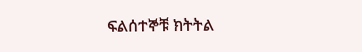ፍልሰተኞቹ ክትትል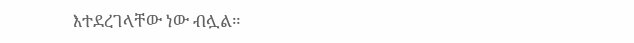እተደረገላቸው ነው ብሏል።